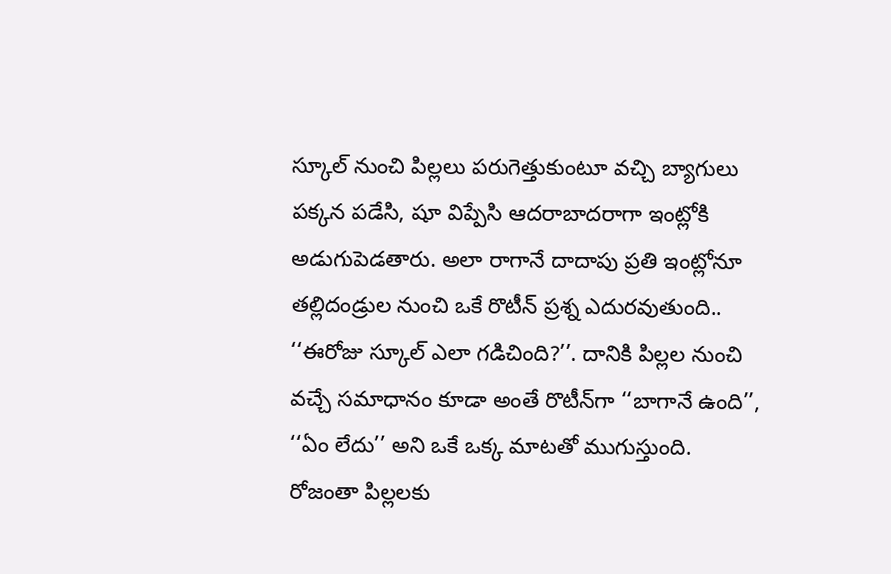స్కూల్‌ నుంచి పిల్లలు పరుగెత్తుకుంటూ వచ్చి బ్యాగులు పక్కన పడేసి, షూ విప్పేసి ఆదరాబాదరాగా ఇంట్లోకి అడుగుపెడతారు. అలా రాగానే దాదాపు ప్రతి ఇంట్లోనూ తల్లిదండ్రుల నుంచి ఒకే రొటీన్ ప్రశ్న ఎదురవుతుంది.. ‘‘ఈరోజు స్కూల్ ఎలా గడిచింది?’’. దానికి పిల్లల నుంచి వచ్చే సమాధానం కూడా అంతే రొటీన్‌గా ‘‘బాగానే ఉంది’’, ‘‘ఏం లేదు’’ అని ఒకే ఒక్క మాటతో ముగుస్తుంది. రోజంతా పిల్లలకు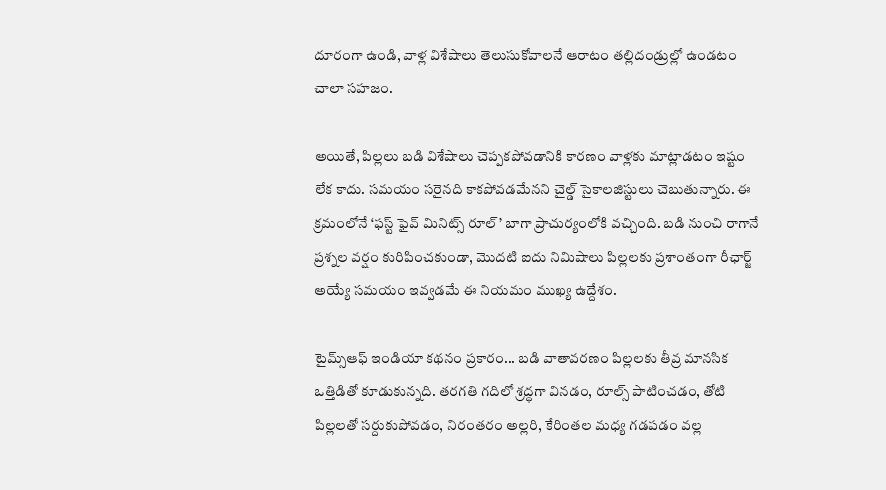దూరంగా ఉండి, వాళ్ల విశేషాలు తెలుసుకోవాలనే ఆరాటం తల్లిదండ్రుల్లో ఉండటం చాలా సహజం.

అయితే, పిల్లలు బడి విశేషాలు చెప్పకపోవడానికి కారణం వాళ్లకు మాట్లాడటం ఇష్టం లేక కాదు. సమయం సరైనది కాకపోవడమేనని చైల్డ్ సైకాలజిస్టులు చెబుతున్నారు. ఈ క్రమంలోనే ‘ఫస్ట్ ఫైవ్ మినిట్స్ రూల్’ బాగా ప్రాచుర్యంలోకి వచ్చింది. బడి నుంచి రాగానే ప్రశ్నల వర్షం కురిపించకుండా, మొదటి ఐదు నిమిషాలు పిల్లలకు ప్రశాంతంగా రీఛార్జ్ అయ్యే సమయం ఇవ్వడమే ఈ నియమం ముఖ్య ఉద్దేశం.

టైమ్స్ఆఫ్ ఇండియా కథనం ప్రకారం... బడి వాతావరణం పిల్లలకు తీవ్ర మానసిక ఒత్తిడితో కూడుకున్నది. తరగతి గదిలో శ్రద్ధగా వినడం, రూల్స్ పాటించడం, తోటి పిల్లలతో సర్దుకుపోవడం, నిరంతరం అల్లరి, కేరింతల మధ్య గడపడం వల్ల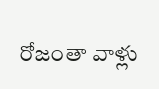రోజంతా వాళ్లు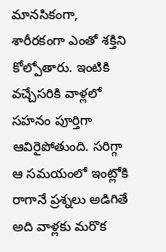మానసికంగా, శారీరకంగా ఎంతో శక్తిని కోల్పోతారు. ఇంటికి వచ్చేసరికి వాళ్లలో సహనం పూర్తిగా ఆవిరైపోతుంది. సరిగ్గా ఆ సమయంలో ఇంట్లోకి రాగానే ప్రశ్నలు అడిగితే అది వాళ్లకు మరొక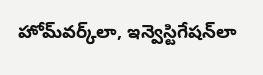హోమ్‌వర్క్‌లా, ఇన్వెస్టిగేషన్‌లా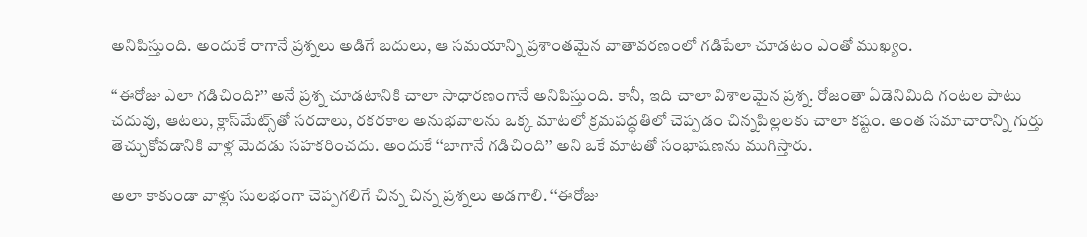అనిపిస్తుంది. అందుకే రాగానే ప్రశ్నలు అడిగే బదులు, ఆ సమయాన్ని ప్రశాంతమైన వాతావరణంలో గడిపేలా చూడటం ఎంతో ముఖ్యం.

‘‘ఈరోజు ఎలా గడిచింది?’’ అనే ప్రశ్న చూడటానికి చాలా సాధారణంగానే అనిపిస్తుంది. కానీ, ఇది చాలా విశాలమైన ప్రశ్న. రోజంతా ఏడెనిమిది గంటల పాటు చదువు, ఆటలు, క్లాస్‌మేట్స్‌తో సరదాలు, రకరకాల అనుభవాలను ఒక్క మాటలో క్రమపద్ధతిలో చెప్పడం చిన్నపిల్లలకు చాలా కష్టం. అంత సమాచారాన్ని గుర్తు తెచ్చుకోవడానికి వాళ్ల మెదడు సహకరించదు. అందుకే ‘‘బాగానే గడిచింది’’ అని ఒకే మాటతో సంభాషణను ముగిస్తారు.

అలా కాకుండా వాళ్లు సులభంగా చెప్పగలిగే చిన్న చిన్న ప్రశ్నలు అడగాలి. ‘‘ఈరోజు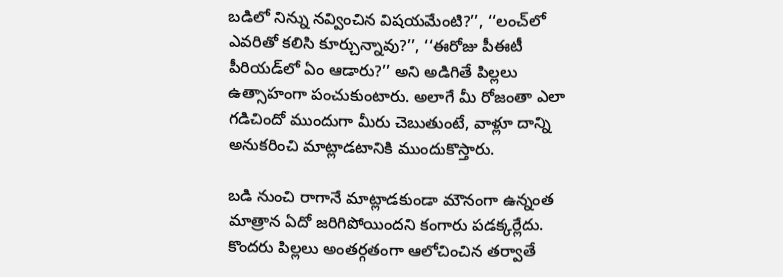బడిలో నిన్ను నవ్వించిన విషయమేంటి?’’, ‘‘లంచ్‌లో ఎవరితో కలిసి కూర్చున్నావు?’’, ‘‘ఈరోజు పీఈటీ పీరియడ్‌లో ఏం ఆడారు?’’ అని అడిగితే పిల్లలు ఉత్సాహంగా పంచుకుంటారు. అలాగే మీ రోజంతా ఎలా గడిచిందో ముందుగా మీరు చెబుతుంటే, వాళ్లూ దాన్ని అనుకరించి మాట్లాడటానికి ముందుకొస్తారు.

బడి నుంచి రాగానే మాట్లాడకుండా మౌనంగా ఉన్నంత మాత్రాన ఏదో జరిగిపోయిందని కంగారు పడక్కర్లేదు. కొందరు పిల్లలు అంతర్గతంగా ఆలోచించిన తర్వాతే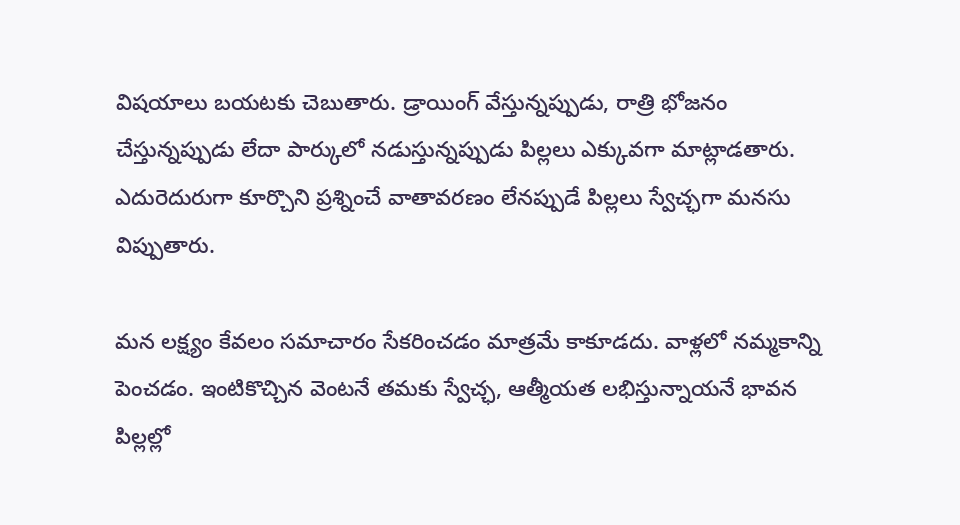విషయాలు బయటకు చెబుతారు. డ్రాయింగ్ వేస్తున్నప్పుడు, రాత్రి భోజనం చేస్తున్నప్పుడు లేదా పార్కులో నడుస్తున్నప్పుడు పిల్లలు ఎక్కువగా మాట్లాడతారు. ఎదురెదురుగా కూర్చొని ప్రశ్నించే వాతావరణం లేనప్పుడే పిల్లలు స్వేచ్ఛగా మనసు విప్పుతారు.

మన లక్ష్యం కేవలం సమాచారం సేకరించడం మాత్రమే కాకూడదు. వాళ్లలో నమ్మకాన్ని పెంచడం. ఇంటికొచ్చిన వెంటనే తమకు స్వేచ్ఛ, ఆత్మీయత లభిస్తున్నాయనే భావన పిల్లల్లో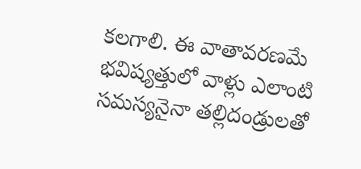కలగాలి. ఈ వాతావరణమే భవిష్యత్తులో వాళ్లు ఎలాంటి సమస్యనైనా తల్లిదండ్రులతో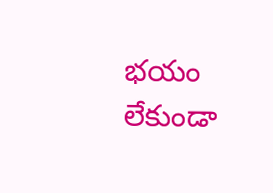భయం లేకుండా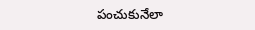పంచుకునేలా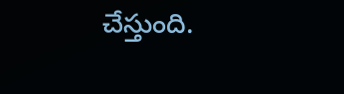చేస్తుంది.